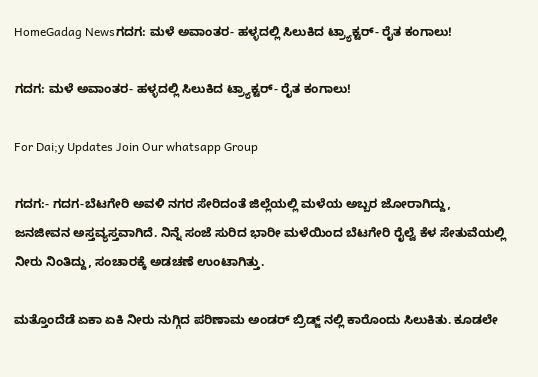HomeGadag Newsಗದಗ: ಮಳೆ ಅವಾಂತರ- ಹಳ್ಳದಲ್ಲಿ ಸಿಲುಕಿದ ಟ್ರ್ಯಾಕ್ಟರ್- ರೈತ ಕಂಗಾಲು!

ಗದಗ: ಮಳೆ ಅವಾಂತರ- ಹಳ್ಳದಲ್ಲಿ ಸಿಲುಕಿದ ಟ್ರ್ಯಾಕ್ಟರ್- ರೈತ ಕಂಗಾಲು!

For Dai;y Updates Join Our whatsapp Group

ಗದಗ:- ಗದಗ-ಬೆಟಗೇರಿ ಅವಳಿ ನಗರ ಸೇರಿದಂತೆ ಜಿಲ್ಲೆಯಲ್ಲಿ ಮಳೆಯ ಅಬ್ಬರ ಜೋರಾಗಿದ್ದು, ಜನಜೀವನ ಅಸ್ತವ್ಯಸ್ತವಾಗಿದೆ. ನಿನ್ನೆ ಸಂಜೆ ಸುರಿದ ಭಾರೀ ಮಳೆಯಿಂದ ಬೆಟಗೇರಿ ರೈಲ್ವೆ ಕೆಳ ಸೇತುವೆಯಲ್ಲಿ ನೀರು ನಿಂತಿದ್ದು, ಸಂಚಾರಕ್ಕೆ ಅಡಚಣೆ ಉಂಟಾಗಿತ್ತು.

ಮತ್ತೊಂದೆಡೆ ಏಕಾ ಏಕಿ ನೀರು ನುಗ್ಗಿದ ಪರಿಣಾಮ ಅಂಡರ್ ಬ್ರಿಡ್ಜ್ ನಲ್ಲಿ ಕಾರೊಂದು ಸಿಲುಕಿತು. ಕೂಡಲೇ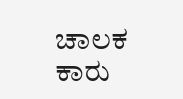ಚಾಲಕ ಕಾರು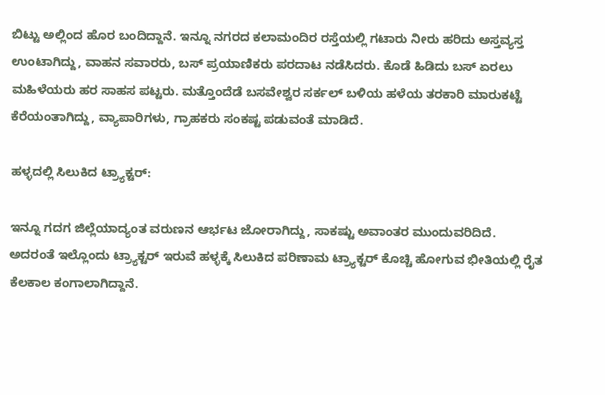ಬಿಟ್ಟು ಅಲ್ಲಿಂದ ಹೊರ ಬಂದಿದ್ದಾನೆ. ಇನ್ನೂ ನಗರದ ಕಲಾಮಂದಿರ ರಸ್ತೆಯಲ್ಲಿ ಗಟಾರು ನೀರು ಹರಿದು ಅಸ್ತವ್ಯಸ್ತ ಉಂಟಾಗಿದ್ದು, ವಾಹನ ಸವಾರರು, ಬಸ್ ಪ್ರಯಾಣಿಕರು ಪರದಾಟ ನಡೆಸಿದರು. ಕೊಡೆ ಹಿಡಿದು ಬಸ್ ಏರಲು ಮಹಿಳೆಯರು ಹರ ಸಾಹಸ ಪಟ್ಟರು. ಮತ್ತೊಂದೆಡೆ ಬಸವೇಶ್ವರ ಸರ್ಕಲ್ ಬಳಿಯ ಹಳೆಯ ತರಕಾರಿ ಮಾರುಕಟ್ಟೆ ಕೆರೆಯಂತಾಗಿದ್ದು, ವ್ಯಾಪಾರಿಗಳು, ಗ್ರಾಹಕರು ಸಂಕಷ್ಟ ಪಡುವಂತೆ ಮಾಡಿದೆ.

ಹಳ್ಳದಲ್ಲಿ ಸಿಲುಕಿದ ಟ್ರ್ಯಾಕ್ಟರ್:

ಇನ್ನೂ ಗದಗ ಜಿಲ್ಲೆಯಾದ್ಯಂತ ವರುಣನ ಆರ್ಭಟ ಜೋರಾಗಿದ್ದು, ಸಾಕಷ್ಟು ಅವಾಂತರ ಮುಂದುವರಿದಿದೆ. ಅದರಂತೆ ಇಲ್ಲೊಂದು ಟ್ರ್ಯಾಕ್ಟರ್ ಇರುವೆ ಹಳ್ಳಕ್ಕೆ ಸಿಲುಕಿದ ಪರಿಣಾಮ ಟ್ರ್ಯಾಕ್ಟರ್ ಕೊಚ್ಚಿ ಹೋಗುವ ಭೀತಿಯಲ್ಲಿ ರೈತ ಕೆಲಕಾಲ ಕಂಗಾಲಾಗಿದ್ದಾನೆ.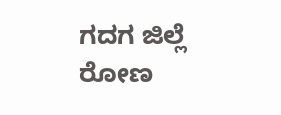ಗದಗ ಜಿಲ್ಲೆ ರೋಣ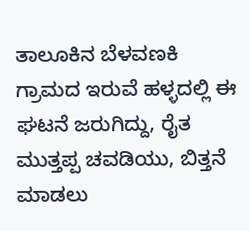ತಾಲೂಕಿನ ಬೆಳವಣಕಿ ಗ್ರಾಮದ ಇರುವೆ ಹಳ್ಳದಲ್ಲಿ ಈ ಘಟನೆ ಜರುಗಿದ್ದು, ರೈತ ಮುತ್ತಪ್ಪ ಚವಡಿಯು, ಬಿತ್ತನೆ ಮಾಡಲು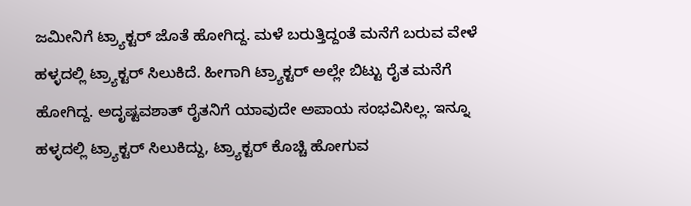ಜಮೀನಿಗೆ ಟ್ರ್ಯಾಕ್ಟರ್ ಜೊತೆ ಹೋಗಿದ್ದ. ಮಳೆ ಬರುತ್ತಿದ್ದಂತೆ ಮನೆಗೆ ಬರುವ ವೇಳೆ ಹಳ್ಳದಲ್ಲಿ ಟ್ರ್ಯಾಕ್ಟರ್ ಸಿಲುಕಿದೆ. ಹೀಗಾಗಿ ಟ್ರ್ಯಾಕ್ಟರ್ ಅಲ್ಲೇ ಬಿಟ್ಟು ರೈತ ಮನೆಗೆ ಹೋಗಿದ್ದ. ಅದೃಷ್ಟವಶಾತ್ ರೈತನಿಗೆ ಯಾವುದೇ ಅಪಾಯ ಸಂಭವಿಸಿಲ್ಲ. ಇನ್ನೂ ಹಳ್ಳದಲ್ಲಿ ಟ್ರ್ಯಾಕ್ಟರ್ ಸಿಲುಕಿದ್ದು, ಟ್ರ್ಯಾಕ್ಟರ್ ಕೊಚ್ಚಿ ಹೋಗುವ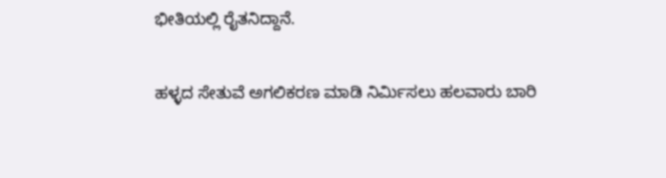ಭೀತಿಯಲ್ಲಿ ರೈತನಿದ್ದಾನೆ.

ಹಳ್ಳದ ಸೇತುವೆ ಅಗಲಿಕರಣ ಮಾಡಿ ನಿರ್ಮಿಸಲು ಹಲವಾರು ಬಾರಿ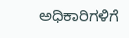ಅಧಿಕಾರಿಗಳಿಗೆ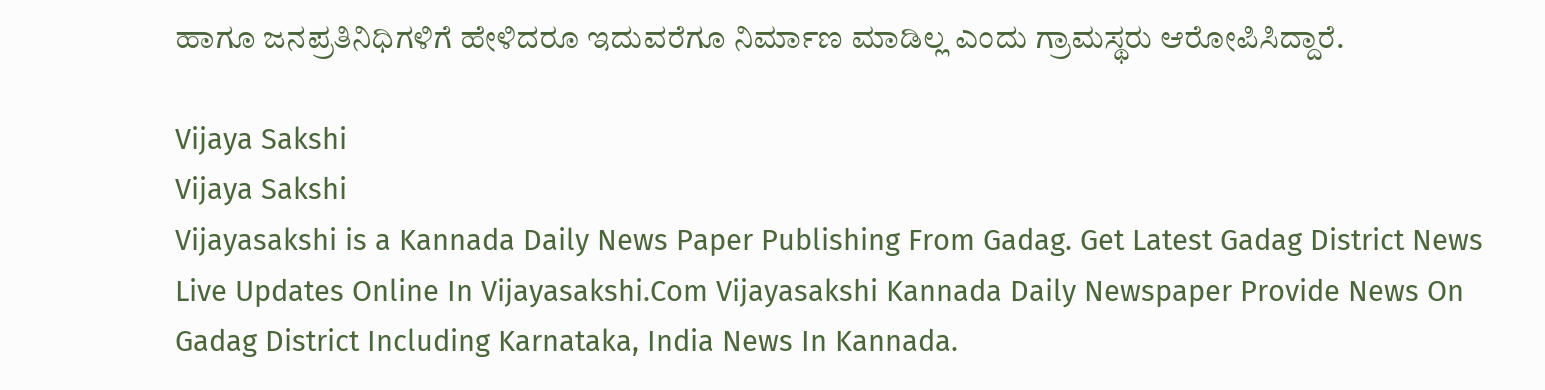ಹಾಗೂ ಜನಪ್ರತಿನಿಧಿಗಳಿಗೆ ಹೇಳಿದರೂ ಇದುವರೆಗೂ ನಿರ್ಮಾಣ ಮಾಡಿಲ್ಲ ಎಂದು ಗ್ರಾಮಸ್ಥರು ಆರೋಪಿಸಿದ್ದಾರೆ.

Vijaya Sakshi
Vijaya Sakshi
Vijayasakshi is a Kannada Daily News Paper Publishing From Gadag. Get Latest Gadag District News Live Updates Online In Vijayasakshi.Com Vijayasakshi Kannada Daily Newspaper Provide News On Gadag District Including Karnataka, India News In Kannada.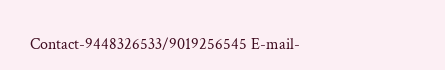Contact-9448326533/9019256545 E-mail-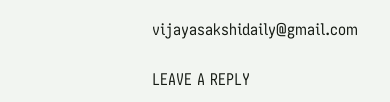vijayasakshidaily@gmail.com

LEAVE A REPLY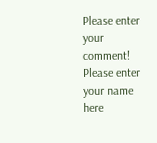Please enter your comment!
Please enter your name here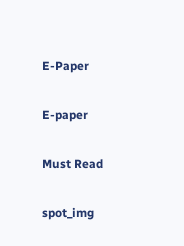E-Paper

E-paper

Must Read

spot_img